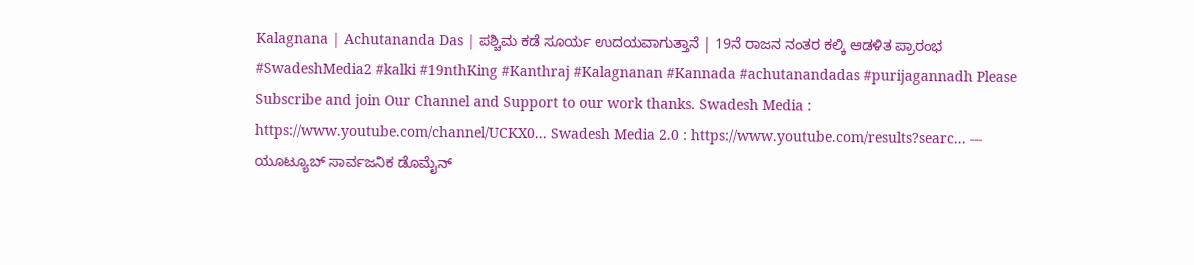Kalagnana | Achutananda Das | ಪಶ್ಚಿಮ ಕಡೆ ಸೂರ್ಯ ಉದಯವಾಗುತ್ತಾನೆ | 19ನೆ ರಾಜನ ನಂತರ ಕಲ್ಕಿ ಆಡಳಿತ ಪ್ರಾರಂಭ
#SwadeshMedia2 #kalki #19nthKing #Kanthraj #Kalagnanan #Kannada #achutanandadas #purijagannadh Please Subscribe and join Our Channel and Support to our work thanks. Swadesh Media : https://www.youtube.com/channel/UCKX0... Swadesh Media 2.0 : https://www.youtube.com/results?searc... --- ಯೂಟ್ಯೂಬ್ ಸಾರ್ವಜನಿಕ ಡೊಮೈನ್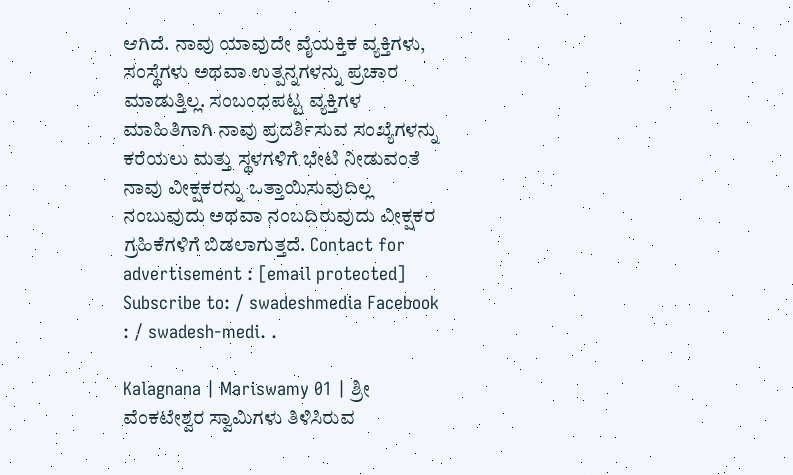ಆಗಿದೆ. ನಾವು ಯಾವುದೇ ವೈಯಕ್ತಿಕ ವ್ಯಕ್ತಿಗಳು, ಸಂಸ್ಥೆಗಳು ಅಥವಾ ಉತ್ಪನ್ನಗಳನ್ನು ಪ್ರಚಾರ ಮಾಡುತ್ತಿಲ್ಲ. ಸಂಬಂಧಪಟ್ಟ ವ್ಯಕ್ತಿಗಳ ಮಾಹಿತಿಗಾಗಿ ನಾವು ಪ್ರದರ್ಶಿಸುವ ಸಂಖ್ಯೆಗಳನ್ನು ಕರೆಯಲು ಮತ್ತು ಸ್ಥಳಗಳಿಗೆ ಭೇಟಿ ನೀಡುವಂತೆ ನಾವು ವೀಕ್ಷಕರನ್ನು ಒತ್ತಾಯಿಸುವುದಿಲ್ಲ ನಂಬುವುದು ಅಥವಾ ನಂಬದಿರುವುದು ವೀಕ್ಷಕರ ಗ್ರಹಿಕೆಗಳಿಗೆ ಬಿಡಲಾಗುತ್ತದೆ. Contact for advertisement : [email protected] Subscribe to: / swadeshmedia Facebook : / swadesh-medi. .

Kalagnana | Mariswamy 01 | ಶ್ರೀ ವೆಂಕಟೇಶ್ವರ ಸ್ವಾಮಿಗಳು ತಿಳಿಸಿರುವ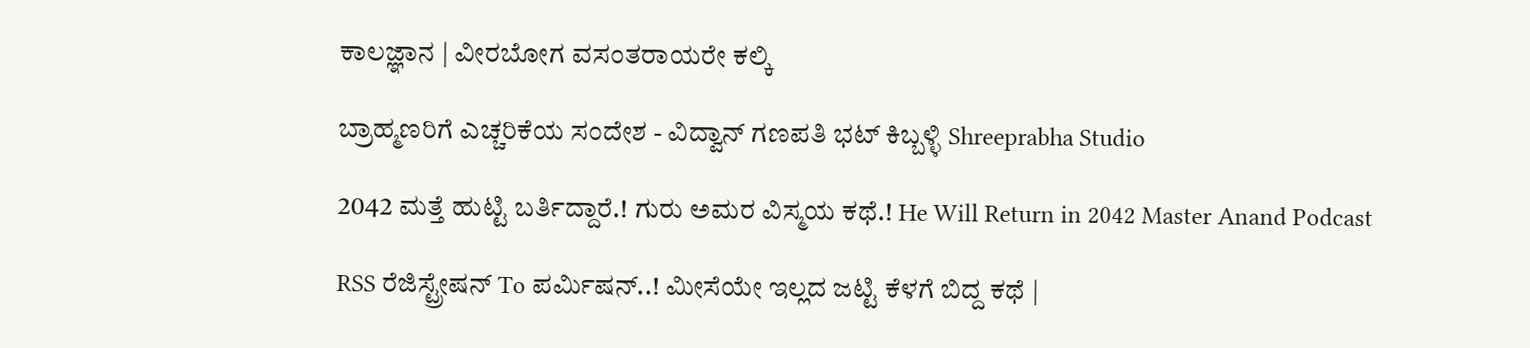ಕಾಲಜ್ಞಾನ | ವೀರಬೋಗ ವಸಂತರಾಯರೇ ಕಲ್ಕಿ

ಬ್ರಾಹ್ಮಣರಿಗೆ ಎಚ್ಚರಿಕೆಯ ಸಂದೇಶ - ವಿದ್ವಾನ್ ಗಣಪತಿ ಭಟ್ ಕಿಬ್ಬಳ್ಳಿ Shreeprabha Studio

2042 ಮತ್ತೆ ಹುಟ್ಟಿ ಬರ್ತಿದ್ದಾರೆ.! ಗುರು ಅಮರ ವಿಸ್ಮಯ ಕಥೆ.! He Will Return in 2042 Master Anand Podcast

RSS ರೆಜಿಸ್ಟ್ರೇಷನ್ To ಪರ್ಮಿಷನ್..! ಮೀಸೆಯೇ ಇಲ್ಲದ ಜಟ್ಟಿ ಕೆಳಗೆ ಬಿದ್ದ ಕಥೆ |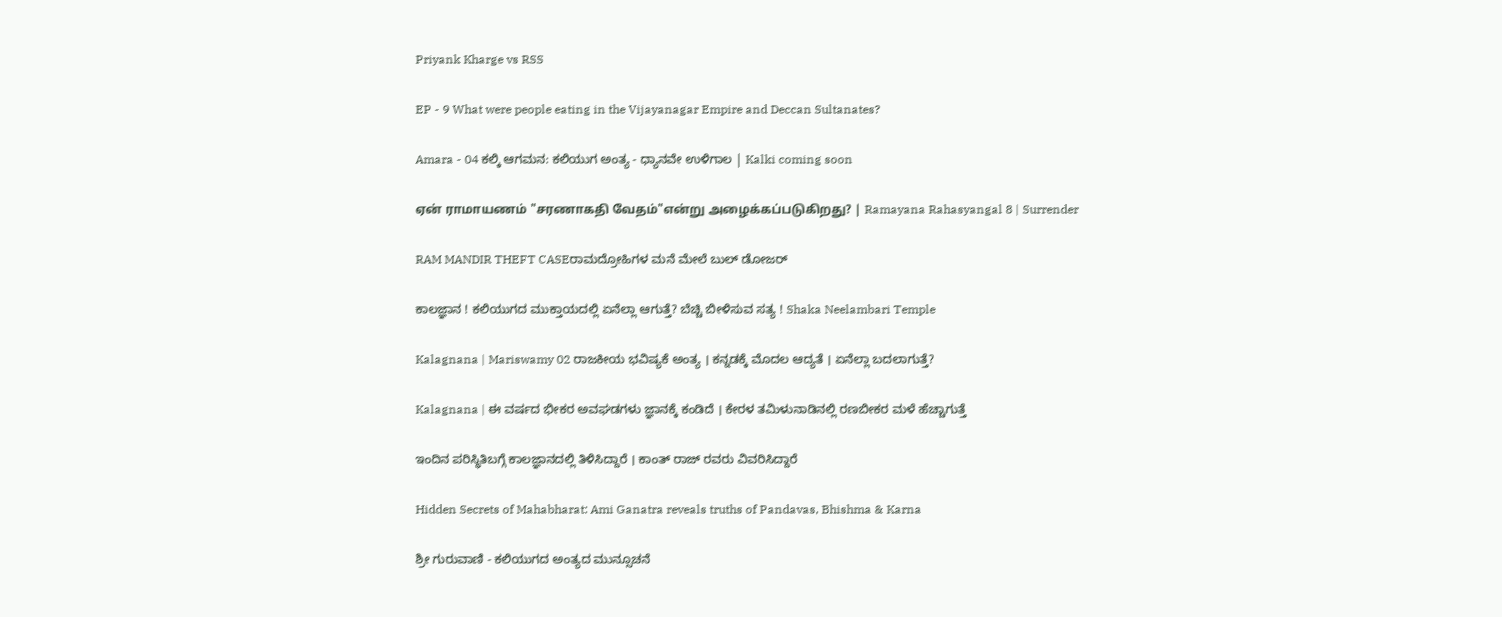Priyank Kharge vs RSS

EP - 9 What were people eating in the Vijayanagar Empire and Deccan Sultanates?

Amara - 04 ಕಲ್ಕಿ ಆಗಮನ: ಕಲಿಯುಗ ಅಂತ್ಯ - ಧ್ಯಾನವೇ ಉಳಿಗಾಲ | Kalki coming soon

ஏன் ராமாயணம் "சரணாகதி வேதம்"என்று அழைக்கப்படுகிறது? | Ramayana Rahasyangal 8 | Surrender

RAM MANDIR THEFT CASEರಾಮದ್ರೋಹಿಗಳ ಮನೆ ಮೇಲೆ ಬುಲ್ ಡೋಜರ್

ಕಾಲಜ್ಞಾನ ! ಕಲಿಯುಗದ ಮುಕ್ತಾಯದಲ್ಲಿ ಏನೆಲ್ಲಾ ಆಗುತ್ತೆ? ಬೆಚ್ಚಿ ಬೀಳಿಸುವ ಸತ್ಯ ! Shaka Neelambari Temple

Kalagnana | Mariswamy 02 ರಾಜಕೀಯ ಭವಿಷ್ಯಕೆ ಅಂತ್ಯ । ಕನ್ನಡಕ್ಕೆ ಮೊದಲ ಆದ್ಯತೆ । ಏನೆಲ್ಲಾ ಬದಲಾಗುತ್ತೆ?

Kalagnana | ಈ ವರ್ಷದ ಭೀಕರ ಅವಘಡಗಳು ಜ್ಞಾನಕ್ಕೆ ಕಂಡಿದೆ । ಕೇರಳ ತಮಿಳುನಾಡಿನಲ್ಲಿ ರಣಬೀಕರ ಮಳೆ ಹೆಚ್ಚಾಗುತ್ತೆ

ಇಂದಿನ ಪರಿಸ್ಥಿತಿಬಗ್ಗೆ ಕಾಲಜ್ಞಾನದಲ್ಲಿ ತಿಳಿಸಿದ್ದಾರೆ । ಕಾಂತ್ ರಾಜ್ ರವರು ವಿವರಿಸಿದ್ದಾರೆ

Hidden Secrets of Mahabharat: Ami Ganatra reveals truths of Pandavas, Bhishma & Karna

ಶ್ರೀ ಗುರುವಾಣಿ - ಕಲಿಯುಗದ ಅಂತ್ಯದ ಮುನ್ಸೂಚನೆ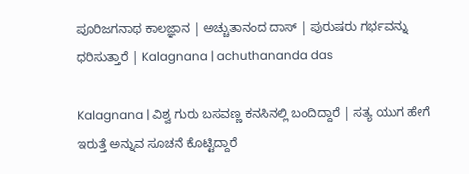ಪೂರಿಜಗನಾಥ ಕಾಲಜ್ಞಾನ | ಅಚ್ಚುತಾನಂದ ದಾಸ್ | ಪುರುಷರು ಗರ್ಭವನ್ನು ಧರಿಸುತ್ತಾರೆ | Kalagnana | achuthananda das

Kalagnana | ವಿಶ್ವ ಗುರು ಬಸವಣ್ಣ ಕನಸಿನಲ್ಲಿ ಬಂದಿದ್ದಾರೆ | ಸತ್ಯ ಯುಗ ಹೇಗೆ ಇರುತ್ತೆ ಅನ್ನುವ ಸೂಚನೆ ಕೊಟ್ಟಿದ್ದಾರೆ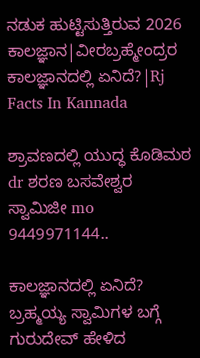ನಡುಕ ಹುಟ್ಟಿಸುತ್ತಿರುವ 2026 ಕಾಲಜ್ಞಾನ|ವೀರಬ್ರಹ್ಮೇಂದ್ರರ ಕಾಲಜ್ಞಾನದಲ್ಲಿ ಏನಿದೆ?|Rj Facts In Kannada

ಶ್ರಾವಣದಲ್ಲಿ ಯುದ್ಧ ಕೊಡಿಮಠ dr ಶರಣ ಬಸವೇಶ್ವರ ಸ್ವಾಮಿಜೀ mo 9449971144..

ಕಾಲಜ್ಞಾನದಲ್ಲಿ ಏನಿದೆ? ಬ್ರಹ್ಮಯ್ಯ ಸ್ವಾಮಿಗಳ ಬಗ್ಗೆ ಗುರುದೇವ್ ಹೇಳಿದ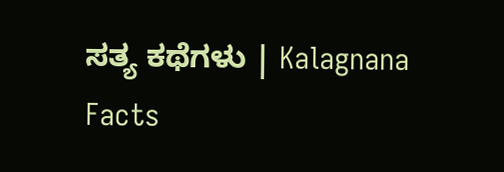ಸತ್ಯ ಕಥೆಗಳು | Kalagnana Facts